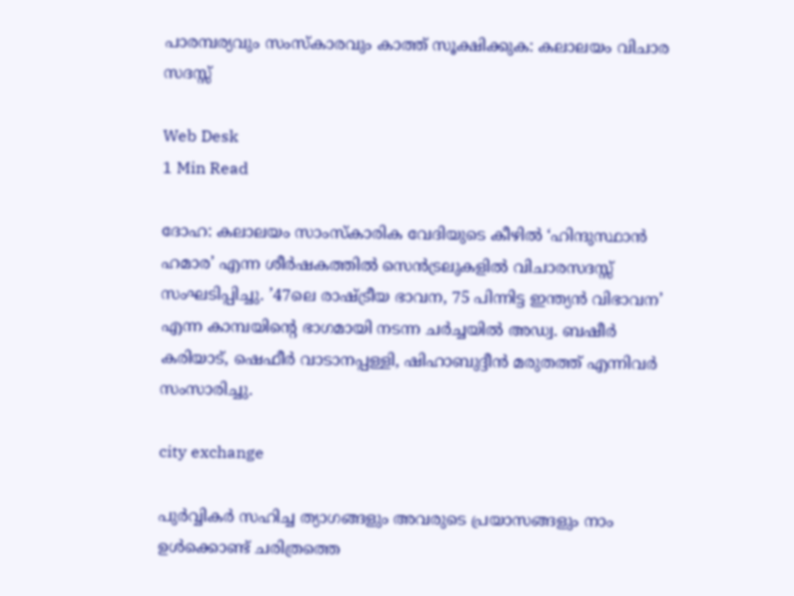പാരമ്പര്യവും സംസ്‌കാരവും കാത്ത് സൂക്ഷിക്കുക: കലാലയം വിചാര സദസ്സ്

Web Desk
1 Min Read

ദോഹ: കലാലയം സാംസ്‌കാരിക വേദിയുടെ കീഴില്‍ ‘ഹിന്ദുസ്ഥാന്‍ ഹമാര’ എന്ന ശീര്‍ഷകത്തില്‍ സെന്‍ട്രലുകളില്‍ വിചാരസദസ്സ് സംഘടിപ്പിച്ചു. ’47ലെ രാഷ്ട്രീയ ഭാവന, 75 പിന്നിട്ട ഇന്ത്യന്‍ വിഭാവന’ എന്ന കാമ്പയിന്റെ ഭാഗമായി നടന്ന ചര്‍ച്ചയില്‍ അഡ്വ. ബഷീര്‍ കരിയാട്, ഷെഫീര്‍ വാടാനപ്പള്ളി, ഷിഹാബുദ്ദീന്‍ മരുതത്ത് എന്നിവര്‍ സംസാരിച്ചു.

city exchange

പുര്‍വ്വികര്‍ സഹിച്ച ത്യാഗങ്ങളും അവരുടെ പ്രയാസങ്ങളും നാം ഉള്‍ക്കൊണ്ട് ചരിത്രത്തെ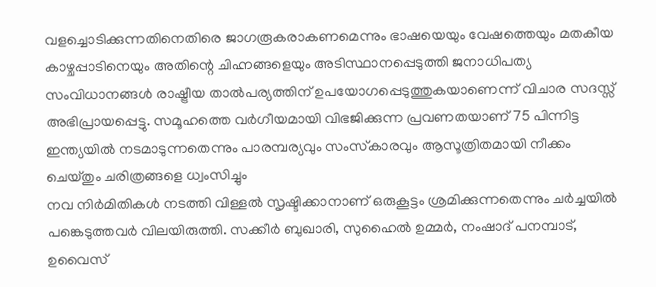വളച്ചൊടിക്കുന്നതിനെതിരെ ജാഗരൂകരാകണമെന്നും ഭാഷയെയും വേഷത്തെയും മതകീയ കാഴ്ചപ്പാടിനെയും അതിന്റെ ചിഹ്നങ്ങളെയും അടിസ്ഥാനപ്പെടുത്തി ജനാധിപത്യ സംവിധാനങ്ങള്‍ രാഷ്ട്രീയ താല്‍പര്യത്തിന് ഉപയോഗപ്പെടുത്തുകയാണെന്ന് വിചാര സദസ്സ് അഭിപ്രായപ്പെട്ടു. സമൂഹത്തെ വര്‍ഗീയമായി വിഭജിക്കുന്ന പ്രവണതയാണ് 75 പിന്നിട്ട ഇന്ത്യയില്‍ നടമാടുന്നതെന്നും പാരമ്പര്യവും സംസ്‌കാരവും ആസൂത്രിതമായി നീക്കം ചെയ്തും ചരിത്രങ്ങളെ ധ്വംസിച്ചും
നവ നിര്‍മിതികള്‍ നടത്തി വിള്ളല്‍ സൃഷ്ടിക്കാനാണ് ഒരുകൂട്ടം ശ്രമിക്കുന്നതെന്നും ചര്‍ച്ചയില്‍ പങ്കെടുത്തവര്‍ വിലയിരുത്തി. സക്കീര്‍ ബുഖാരി, സുഹൈല്‍ ഉമ്മര്‍, നംഷാദ് പനമ്പാട്, ഉവൈസ്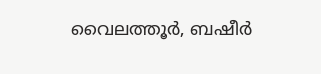വൈലത്തൂര്‍, ബഷീര്‍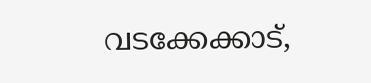വടക്കേക്കാട്,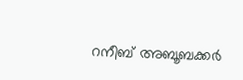റനീബ് അബൂബക്കര്‍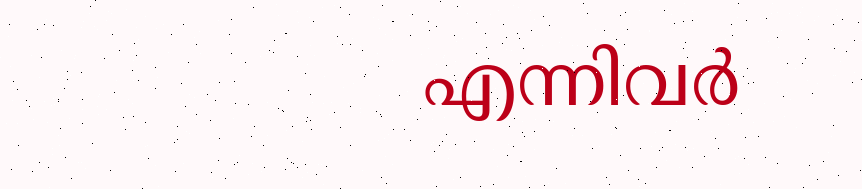എന്നിവര്‍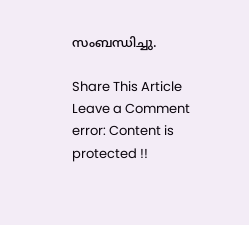സംബന്ധിച്ചു.

Share This Article
Leave a Comment
error: Content is protected !!